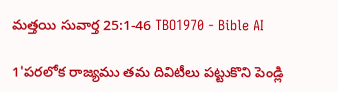మత్తయి సువార్త 25:1-46 TBO1970 - Bible AI

1'పరలోక రాజ్యము తమ దివిటీలు పట్టుకొని పెండ్లి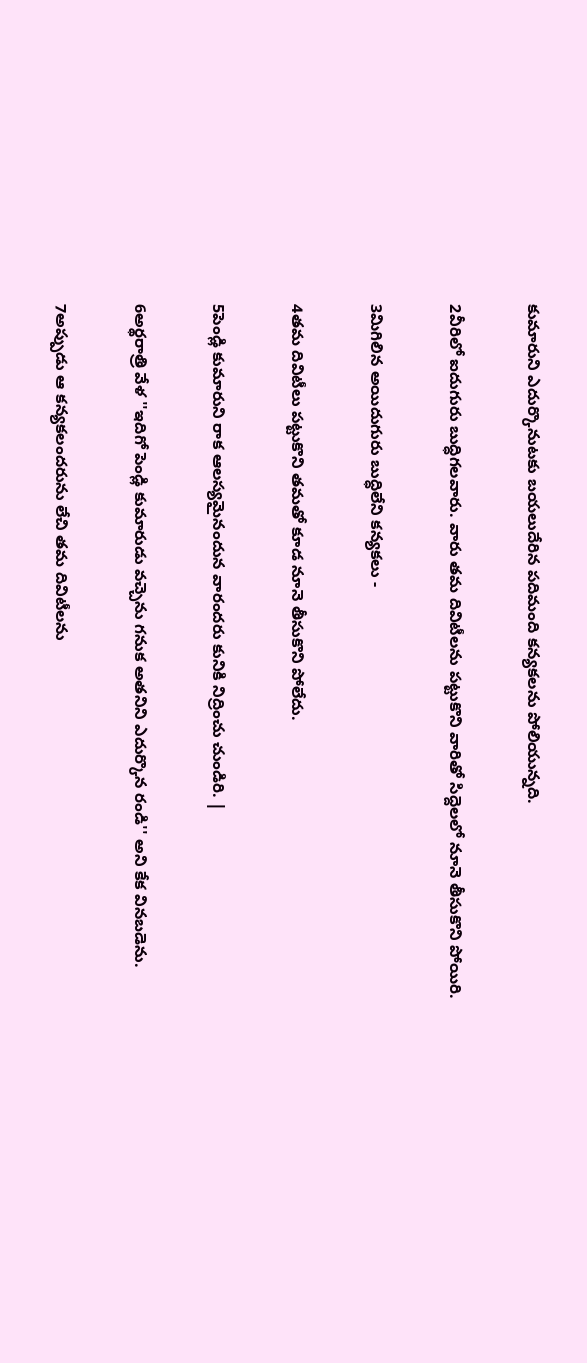కుమారుని ఎదుర్కొనుటకు బయలుదేరిన పదిమంది కన్యకలను పోలియున్నది.

2వీరిలో ఐదుగురు బుద్ధిగలవారు. వారు తమ దివిటీలను పట్టుకొని వారితో సిద్దెలలో నూనె తీసుకొని పోయిరి.

3మిగిలిన అయిదుగురు బుద్ధిలేని కన్యకలు -

4తమ దివిటీలు పట్టుకొని తమతో కూడ నూనె తీసుకొని పోలేదు.

5పెండ్లి కుమారుని రాక ఆలస్యమైనందున వారందరు కునికి నిద్రించు చుండిరి. |

6అర్థరాత్రి వేళ ''ఇదిగో పెండ్లి కుమారుడు వచ్చెను గనుక అతనిని ఎదుర్కొన రండి'' అని కేక వినబడెను.

7అప్పుడు ఆ కన్యకలందరును లేచి తమ దివిటీలను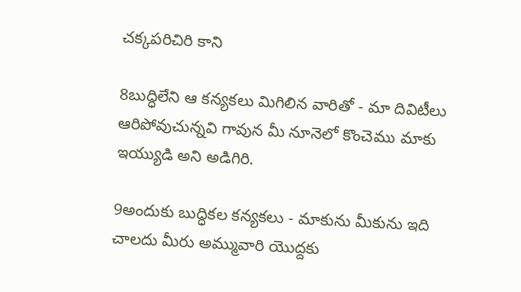చక్కపరిచిరి కాని

8బుద్ధిలేని ఆ కన్యకలు మిగిలిన వారితో - మా దివిటీలు ఆరిపోవుచున్నవి గావున మీ నూనెలో కొంచెము మాకు ఇయ్యుడి అని అడిగిరి.

9అందుకు బుద్ధికల కన్యకలు - మాకును మీకును ఇది చాలదు మీరు అమ్మువారి యొద్దకు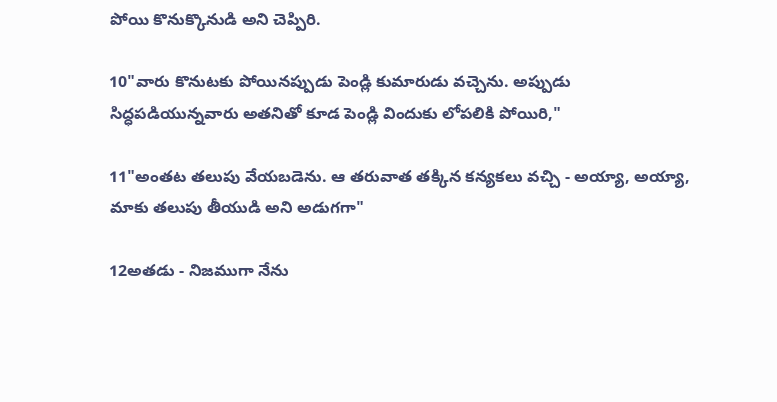పోయి కొనుక్కొనుడి అని చెప్పిరి.

10"వారు కొనుటకు పోయినప్పుడు పెండ్లి కుమారుడు వచ్చెను. అప్పుడు సిద్ధపడియున్నవారు అతనితో కూడ పెండ్లి విందుకు లోపలికి పోయిరి,"

11"అంతట తలుపు వేయబడెను. ఆ తరువాత తక్కిన కన్యకలు వచ్చి - అయ్యా, అయ్యా, మాకు తలుపు తీయుడి అని అడుగగా"

12అతడు - నిజముగా నేను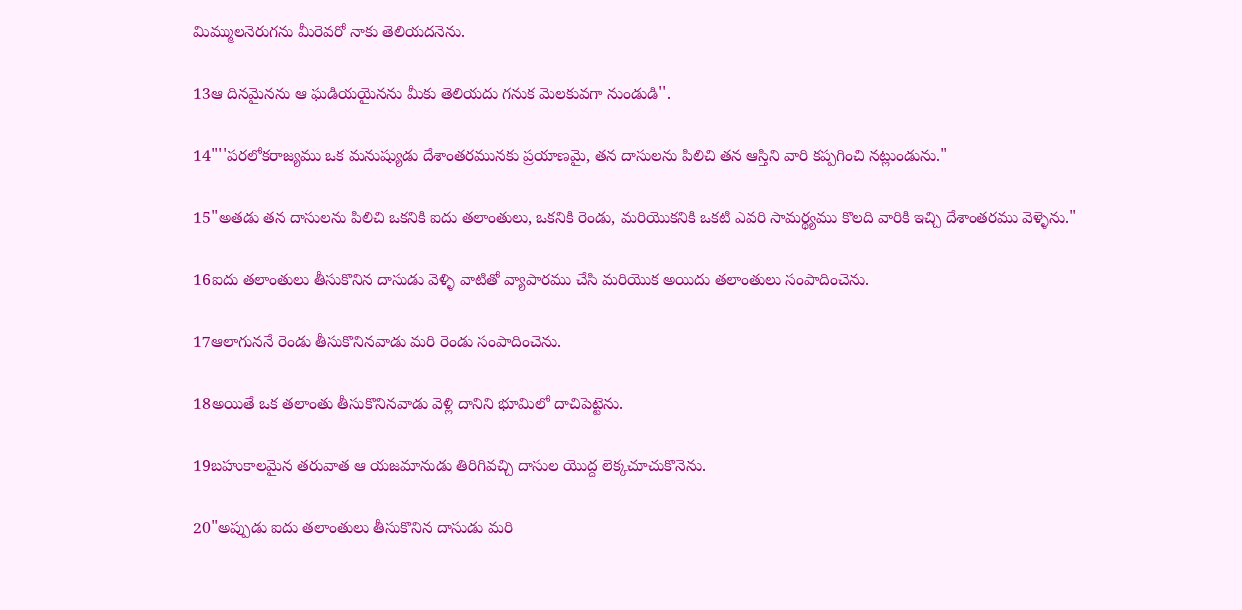మిమ్ములనెరుగను మీరెవరో నాకు తెలియదనెను.

13ఆ దినమైనను ఆ ఘడియయైనను మీకు తెలియదు గనుక మెలకువగా నుండుడి''.

14"''పరలోకరాజ్యము ఒక మనుష్యుడు దేశాంతరమునకు ప్రయాణమై, తన దాసులను పిలిచి తన ఆస్తిని వారి కప్పగించి నట్లుండును."

15"అతడు తన దాసులను పిలిచి ఒకనికి ఐదు తలాంతులు, ఒకనికి రెండు, మరియొకనికి ఒకటి ఎవరి సామర్థ్యము కొలది వారికి ఇచ్చి దేశాంతరము వెళ్ళెను."

16ఐదు తలాంతులు తీసుకొనిన దాసుడు వెళ్ళి వాటితో వ్యాపారము చేసి మరియొక అయిదు తలాంతులు సంపాదించెను.

17ఆలాగుననే రెండు తీసుకొనినవాడు మరి రెండు సంపాదించెను.

18అయితే ఒక తలాంతు తీసుకొనినవాడు వెళ్లి దానిని భూమిలో దాచిపెట్టెను.

19బహుకాలమైన తరువాత ఆ యజమానుడు తిరిగివచ్చి దాసుల యొద్ద లెక్కచూచుకొనెను.

20"అప్పుడు ఐదు తలాంతులు తీసుకొనిన దాసుడు మరి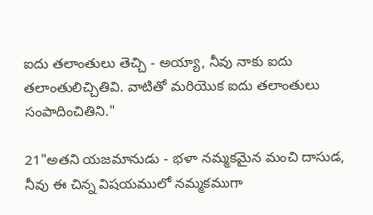ఐదు తలాంతులు తెచ్చి - అయ్యా, నీవు నాకు ఐదు తలాంతులిచ్చితివి. వాటితో మరియొక ఐదు తలాంతులు సంపాదించితిని."

21"అతని యజమానుడు - భళా నమ్మకమైన మంచి దాసుడ, నీవు ఈ చిన్న విషయములో నమ్మకముగా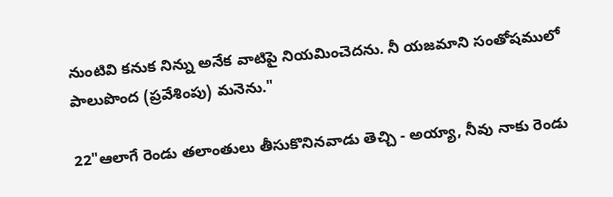నుంటివి కనుక నిన్ను అనేక వాటిపై నియమించెదను. నీ యజమాని సంతోషములో పాలుపొంద (ప్రవేశింపు) మనెను."

22"ఆలాగే రెండు తలాంతులు తీసుకొనినవాడు తెచ్చి - అయ్యా, నీవు నాకు రెండు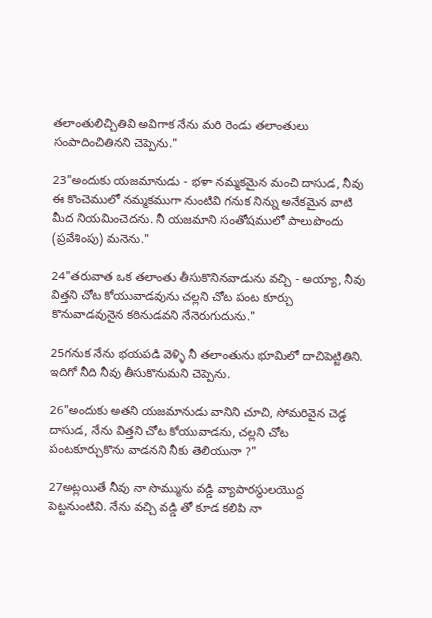తలాంతులిచ్చితివి అవిగాక నేను మరి రెండు తలాంతులు సంపాదించితినని చెప్పెను."

23"అందుకు యజమానుడు - భళా నమ్మకమైన మంచి దాసుడ, నీవు ఈ కొంచెములో నమ్మకముగా నుంటివి గనుక నిన్ను అనేకమైన వాటి మీద నియమించెదను. నీ యజమాని సంతోషములో పాలుపొందు (ప్రవేశింపు) మనెను."

24"తరువాత ఒక తలాంతు తీసుకొనినవాడును వచ్చి - అయ్యా, నీవు విత్తని చోట కోయువాడవును చల్లని చోట పంట కూర్చు కొనువాడవునైన కఠినుడవని నేనెరుగుదును."

25గనుక నేను భయపడి వెళ్ళి నీ తలాంతును భూమిలో దాచిపెట్టితిని. ఇదిగో నీది నీవు తీసుకొనుమని చెప్పెను.

26"అందుకు అతని యజమానుడు వానిని చూచి, సోమరివైన చెడ్ఢ దాసుడ, నేను విత్తని చోట కోయువాడను, చల్లని చోట పంటకూర్చుకొను వాడనని నీకు తెలియునా ?"

27అట్లయితే నీవు నా సొమ్మును వడ్డి వ్యాపారస్థులయొద్ద పెట్టనుంటివి. నేను వచ్చి వడ్డి తో కూడ కలిపి నా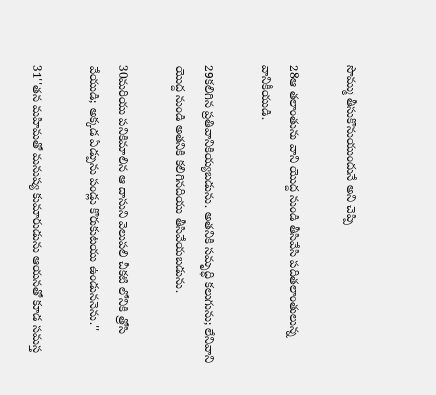సొమ్ము తీసుకొనుయుందునే అని చెప్పి

28ఆ తలాంతును వాని యొద్ద నుండి తీసివేసి పదితలాంతులున్న వానికీయుడి.

29కలిగిన ప్రతివానికియ్యబడును. అతనికి సమృద్ధి కలుగును; లేనివాని యొద్ద నుండి అతనికి కలిగినదియు తీసివేయబడును.

30మరియు పనికిమాలిన ఆ దాసుని వెలుపలి చీకటి లోనికి త్రోసి వేయుడి; అక్కడ ఏడ్పును పండ్లు కొరుకుటయు ఉండుననెను.''

31''తన మహిమతో మనుష్య కుమారుడును ఆయనతో కూడ సమస్త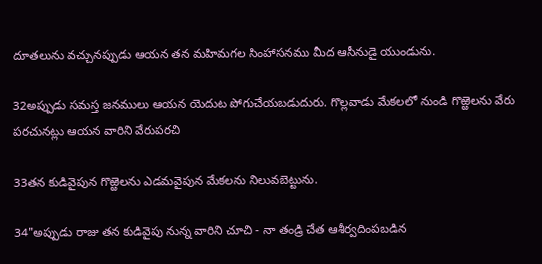దూతలును వచ్చునప్పుడు ఆయన తన మహిమగల సింహాసనము మీద ఆసీనుడై యుండును.

32అప్పుడు సమస్త జనములు ఆయన యెదుట పోగుచేయబడుదురు. గొల్లవాడు మేకలలో నుండి గొఱ్ఱెలను వేరు పరచునట్లు ఆయన వారిని వేరుపరచి

33తన కుడివైపున గొఱ్ఱెలను ఎడమవైపున మేకలను నిలువబెట్టును.

34"అప్పుడు రాజు తన కుడివైపు నున్న వారిని చూచి - నా తండ్రి చేత ఆశీర్వదింపబడిన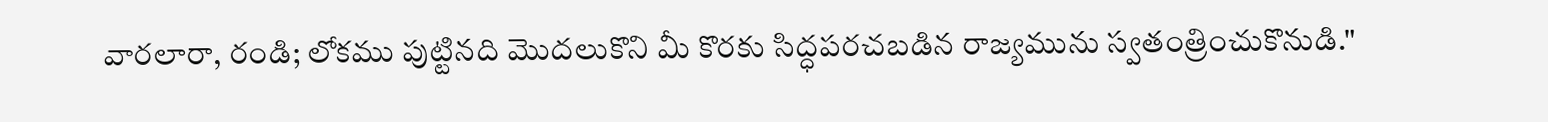వారలారా, రండి; లోకము పుట్టినది మొదలుకొని మీ కొరకు సిద్ధపరచబడిన రాజ్యమును స్వతంత్రించుకొనుడి."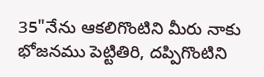35"నేను ఆకలిగొంటిని మీరు నాకు భోజనము పెట్టితిరి, దప్పిగొంటిని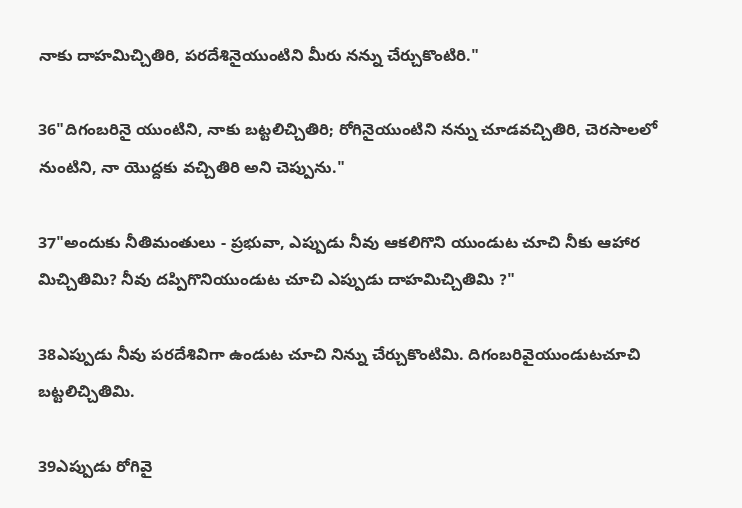నాకు దాహమిచ్చితిరి, పరదేశినైయుంటిని మీరు నన్ను చేర్చుకొంటిరి."

36"దిగంబరినై యుంటిని, నాకు బట్టలిచ్చితిరి; రోగినైయుంటిని నన్ను చూడవచ్చితిరి, చెరసాలలో నుంటిని, నా యొద్దకు వచ్చితిరి అని చెప్పును."

37"అందుకు నీతిమంతులు - ప్రభువా, ఎప్పుడు నీవు ఆకలిగొని యుండుట చూచి నీకు ఆహార మిచ్చితిమి? నీవు దప్పిగొనియుండుట చూచి ఎప్పుడు దాహమిచ్చితిమి ?"

38ఎప్పుడు నీవు పరదేశివిగా ఉండుట చూచి నిన్ను చేర్చుకొంటిమి. దిగంబరివైయుండుటచూచి బట్టలిచ్చితిమి.

39ఎప్పుడు రోగివై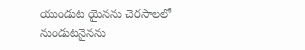యుండుట యైనను చెరసాలలో నుండుటనైనను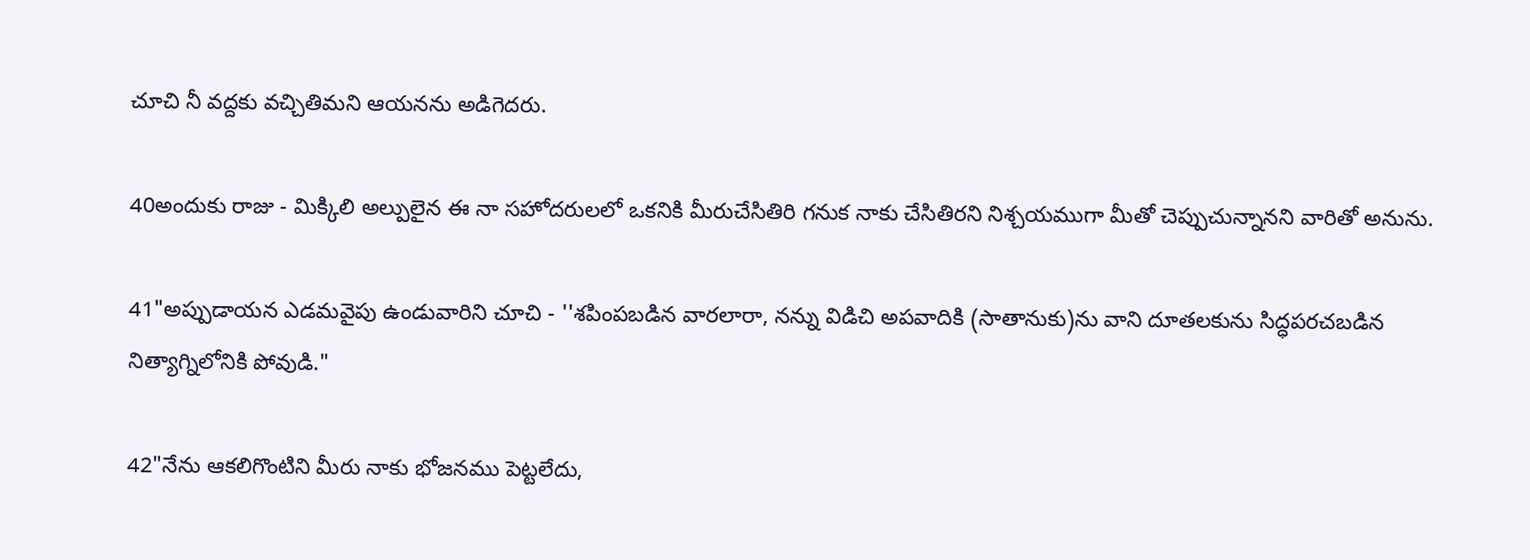చూచి నీ వద్దకు వచ్చితిమని ఆయనను అడిగెదరు.

40అందుకు రాజు - మిక్కిలి అల్పులైన ఈ నా సహోదరులలో ఒకనికి మీరుచేసితిరి గనుక నాకు చేసితిరని నిశ్చయముగా మీతో చెప్పుచున్నానని వారితో అనును.

41"అప్పుడాయన ఎడమవైపు ఉండువారిని చూచి - ''శపింపబడిన వారలారా, నన్ను విడిచి అపవాదికి (సాతానుకు)ను వాని దూతలకును సిద్ధపరచబడిన నిత్యాగ్నిలోనికి పోవుడి."

42"నేను ఆకలిగొంటిని మీరు నాకు భోజనము పెట్టలేదు,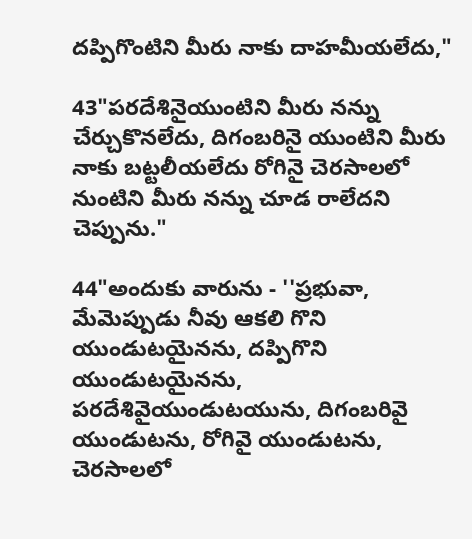దప్పిగొంటిని మీరు నాకు దాహమీయలేదు,"

43"పరదేశినైయుంటిని మీరు నన్ను చేర్చుకొనలేదు, దిగంబరినై యుంటిని మీరు నాకు బట్టలీయలేదు రోగినై చెరసాలలో నుంటిని మీరు నన్ను చూడ రాలేదని చెప్పును."

44"అందుకు వారును - ''ప్రభువా, మేమెప్పుడు నీవు ఆకలి గొని యుండుటయైనను, దప్పిగొని యుండుటయైనను, పరదేశివైయుండుటయును, దిగంబరివై యుండుటను, రోగివై యుండుటను, చెరసాలలో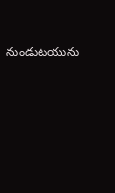నుండుటయును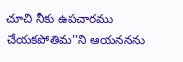చూచి నీకు ఉపచారము చేయకపోతిమ''ని ఆయననను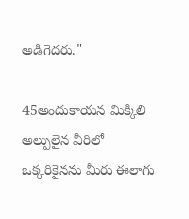అడిగెదరు."

45అందుకాయన మిక్కిలి అల్పులైన వీరిలో ఒక్కరికైనను మీరు ఈలాగు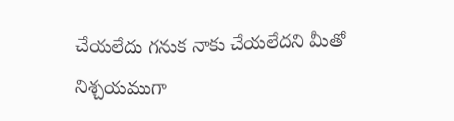చేయలేదు గనుక నాకు చేయలేదని మీతో నిశ్చయముగా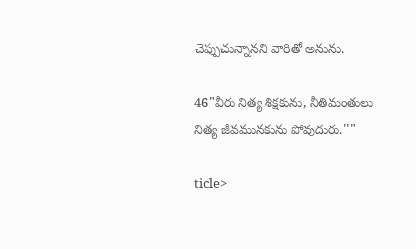చెప్పుచున్నానని వారితో అనును.

46"వీరు నిత్య శిక్షకును, నీతిమంతులు నిత్య జీవమునకును పోవుదురు.''"

ticle>